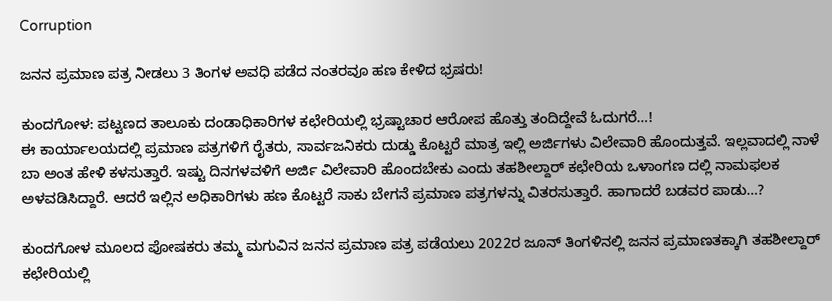Corruption

ಜನನ ಪ್ರಮಾಣ ಪತ್ರ ನೀಡಲು 3 ತಿಂಗಳ ಅವಧಿ ಪಡೆದ ನಂತರವೂ ಹಣ ಕೇಳಿದ ಭ್ರಷರು!

ಕುಂದಗೋಳ: ಪಟ್ಟಣದ ತಾಲೂಕು ದಂಡಾಧಿಕಾರಿಗಳ ಕಛೇರಿಯಲ್ಲಿ ಭ್ರಷ್ಟಾಚಾರ ಆರೋಪ ಹೊತ್ತು ತಂದಿದ್ದೇವೆ ಓದುಗರೆ…!
ಈ ಕಾರ್ಯಾಲಯದಲ್ಲಿ ಪ್ರಮಾಣ ಪತ್ರಗಳಿಗೆ ರೈತರು, ಸಾರ್ವಜನಿಕರು ದುಡ್ಡು ಕೊಟ್ಟರೆ ಮಾತ್ರ ಇಲ್ಲಿ ಅರ್ಜಿಗಳು ವಿಲೇವಾರಿ ಹೊಂದುತ್ತವೆ. ಇಲ್ಲವಾದಲ್ಲಿ ನಾಳೆ ಬಾ ಅಂತ ಹೇಳಿ ಕಳಸುತ್ತಾರೆ. ಇಷ್ಟು ದಿನಗಳವಳಿಗೆ ಅರ್ಜಿ ವಿಲೇವಾರಿ ಹೊಂದಬೇಕು ಎಂದು ತಹಶೀಲ್ದಾರ್ ಕಛೇರಿಯ ಒಳಾಂಗಣ ದಲ್ಲಿ ನಾಮಫಲಕ ಅಳವಡಿಸಿದ್ದಾರೆ. ಆದರೆ ಇಲ್ಲಿನ ಅಧಿಕಾರಿಗಳು ಹಣ ಕೊಟ್ಟರೆ ಸಾಕು ಬೇಗನೆ ಪ್ರಮಾಣ ಪತ್ರಗಳನ್ನು ವಿತರಸುತ್ತಾರೆ. ಹಾಗಾದರೆ ಬಡವರ ಪಾಡು…?

ಕುಂದಗೋಳ ಮೂಲದ ಪೋಷಕರು ತಮ್ಮ ಮಗುವಿನ ಜನನ ಪ್ರಮಾಣ ಪತ್ರ ಪಡೆಯಲು 2022ರ ಜೂನ್ ತಿಂಗಳಿನಲ್ಲಿ ಜನನ ಪ್ರಮಾಣತಕ್ಕಾಗಿ ತಹಶೀಲ್ದಾರ್ ಕಛೇರಿಯಲ್ಲಿ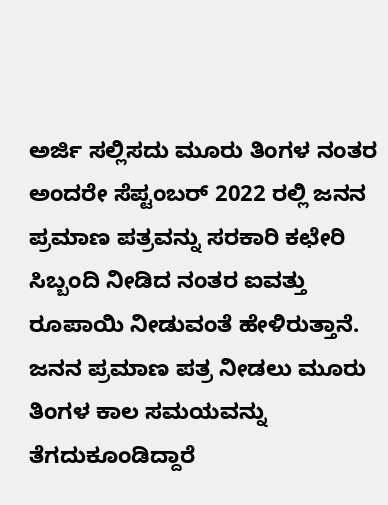ಅರ್ಜಿ ಸಲ್ಲಿಸದು ಮೂರು ತಿಂಗಳ ನಂತರ ಅಂದರೇ ಸೆಪ್ಟಂಬರ್ 2022 ರಲ್ಲಿ ಜನನ ಪ್ರಮಾಣ ಪತ್ರವನ್ನು ಸರಕಾರಿ ಕಛೇರಿ ಸಿಬ್ಬಂದಿ ನೀಡಿದ ನಂತರ ಐವತ್ತು ರೂಪಾಯಿ ನೀಡುವಂತೆ ಹೇಳಿರುತ್ತಾನೆ. ಜನನ ಪ್ರಮಾಣ ಪತ್ರ ನೀಡಲು ಮೂರು ತಿಂಗಳ ಕಾಲ ಸಮಯವನ್ನು ತೆಗದುಕೂಂಡಿದ್ದಾರೆ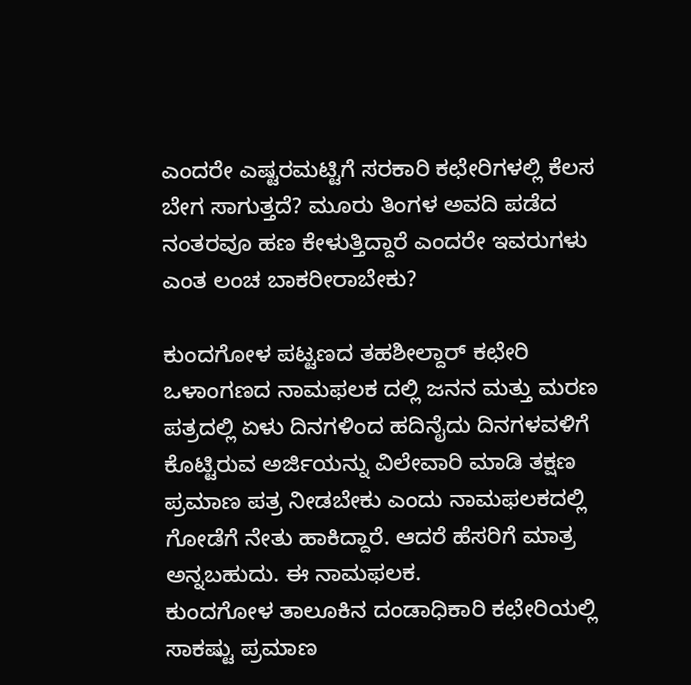ಎಂದರೇ ಎಷ್ಟರಮಟ್ಟಿಗೆ ಸರಕಾರಿ ಕಛೇರಿಗಳಲ್ಲಿ ಕೆಲಸ ಬೇಗ ಸಾಗುತ್ತದೆ? ಮೂರು ತಿಂಗಳ ಅವದಿ ಪಡೆದ ನಂತರವೂ ಹಣ ಕೇಳುತ್ತಿದ್ದಾರೆ ಎಂದರೇ ಇವರುಗಳು ಎಂತ ಲಂಚ ಬಾಕರೀರಾಬೇಕು?

ಕುಂದಗೋಳ ಪಟ್ಟಣದ ತಹಶೀಲ್ದಾರ್ ಕಛೇರಿ ಒಳಾಂಗಣದ ನಾಮಫಲಕ ದಲ್ಲಿ ಜನನ ಮತ್ತು ಮರಣ ಪತ್ರದಲ್ಲಿ ಏಳು ದಿನಗಳಿಂದ ಹದಿನೈದು ದಿನಗಳವಳಿಗೆ ಕೊಟ್ಟಿರುವ ಅರ್ಜಿಯನ್ನು ವಿಲೇವಾರಿ ಮಾಡಿ ತಕ್ಷಣ ಪ್ರಮಾಣ ಪತ್ರ ನೀಡಬೇಕು ಎಂದು ನಾಮಫಲಕದಲ್ಲಿ ಗೋಡೆಗೆ ನೇತು ಹಾಕಿದ್ದಾರೆ. ಆದರೆ ಹೆಸರಿಗೆ ಮಾತ್ರ ಅನ್ನಬಹುದು. ಈ ನಾಮಫಲಕ.
ಕುಂದಗೋಳ ತಾಲೂಕಿನ ದಂಡಾಧಿಕಾರಿ ಕಛೇರಿಯಲ್ಲಿ ಸಾಕಷ್ಟು ಪ್ರಮಾಣ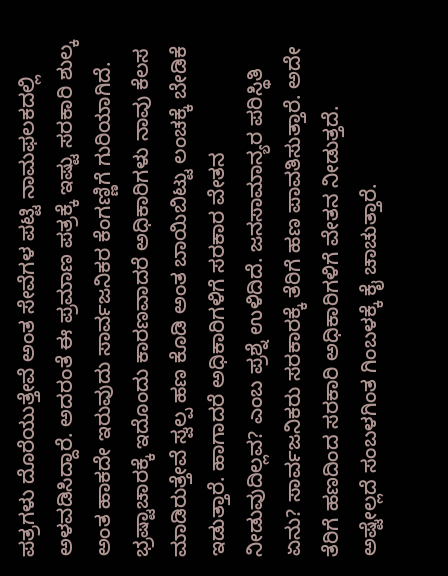ಪತ್ರಗಳು ದೊರೆಯುತ್ತೇವೆ ಅಂತ ಸೇವೆಗಳ ಪಟ್ಟಿ ನಾಮಫಲಕದಲ್ಲಿ ಅಳವಡಿಸಿದ್ದಾರೆ. ಅದರಂತೆ ಈ ಪ್ರಮಾಣ ಪತ್ರಕ್ಕೆ ಇಷ್ಟು ಸರಕಾರಿ ಶುಲ್ಕ ಅಂತ ಹಾಕದೇ ಇರುವುದು ಸಾರ್ವಜನಿಕರ ಕೆಂಗಣ್ಣಿಗೆ ಗುರಿಯಾಗಿದೆ. ಭ್ರಷ್ಟಾಚಾರಕ್ಕೆ ಇದೊಂದು ಕಾರಣವಾದರೆ ಅಧಿಕಾರಿಗಳು ನಾವು ಕೆಲಸ ಮಾಡಿರುತ್ತೇವೆ ಸ್ವಲ್ಪ ಹಣ ಕೊಡಿ ಅಂತ ಬಾಯಿಬಿಟ್ಟು ಲಂಚಕ್ಕೆ ಬೇಡಿಕೆ ಇಡುತ್ತಾರೆ. ಹಾಗಾದರೆ ಅಧಿಕಾರಿಗಳಿಗೆ ಸರಕಾರ ವೇತನ ನೀಡುವುದಿಲ್ಲವ? ಎಂಬ ಪ್ರಶ್ನೆ ಉಳಿದಿದೆ. ಜನಸಾಮಾನ್ಯರ ಪರಿಸ್ಥಿತಿ ಏನು? ಸಾರ್ವಜನಿಕರು ಸರಕಾರಕ್ಕೆ ತೆರಿಗೆ ಹಣ ಪಾವತಿಸುತ್ತಾರೆ. ಅದೇ ತೆರಿಗೆ ಹಣದಿಂದ ಸರಕಾರಿ ಅಧಿಕಾರಿಗಳಿಗೆ ವೇತನ ನೀಡುತ್ತದೆ. ಅಷ್ಟೇಲ್ಲದೆ ಸಂಬಳಗಿಂತ ಗಿಂಬಳಕ್ಕೆ ಕೈ ಚಾಚುತ್ತಾರೆ.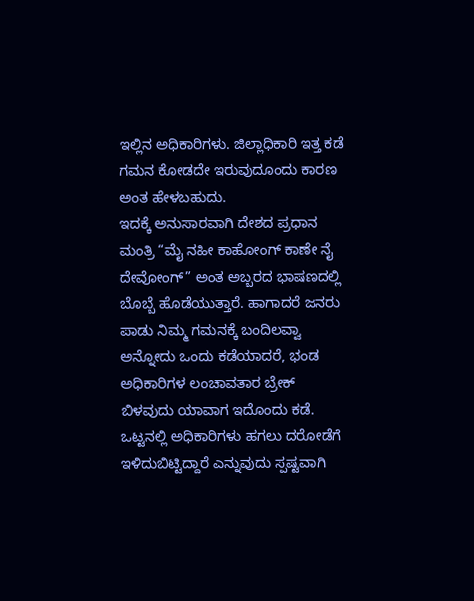ಇಲ್ಲಿನ ಅಧಿಕಾರಿಗಳು. ಜಿಲ್ಲಾಧಿಕಾರಿ ಇತ್ತ ಕಡೆ ಗಮನ ಕೋಡದೇ ಇರುವುದೂಂದು ಕಾರಣ ಅಂತ ಹೇಳಬಹುದು.
ಇದಕ್ಕೆ ಅನುಸಾರವಾಗಿ ದೇಶದ ಪ್ರಧಾನ ಮಂತ್ರಿ “ಮೈ ನಹೀ ಕಾಹೋಂಗ್ ಕಾಣೇ ನೈ ದೇವೋಂಗ್” ಅಂತ ಅಬ್ಬರದ ಭಾಷಣದಲ್ಲಿ ಬೊಬ್ಬೆ ಹೊಡೆಯುತ್ತಾರೆ. ಹಾಗಾದರೆ ಜನರು ಪಾಡು ನಿಮ್ಮ ಗಮನಕ್ಕೆ ಬಂದಿಲವ್ವಾ ಅನ್ನೋದು ಒಂದು ಕಡೆಯಾದರೆ, ಭಂಡ ಅಧಿಕಾರಿಗಳ ಲಂಚಾವತಾರ ಬ್ರೇಕ್ ಬಿಳವುದು ಯಾವಾಗ ಇದೊಂದು ಕಡೆ.
ಒಟ್ಟನಲ್ಲಿ ಅಧಿಕಾರಿಗಳು ಹಗಲು ದರೋಡೆಗೆ ಇಳಿದುಬಿಟ್ಟಿದ್ದಾರೆ ಎನ್ನುವುದು ಸ್ಪಷ್ಟವಾಗಿ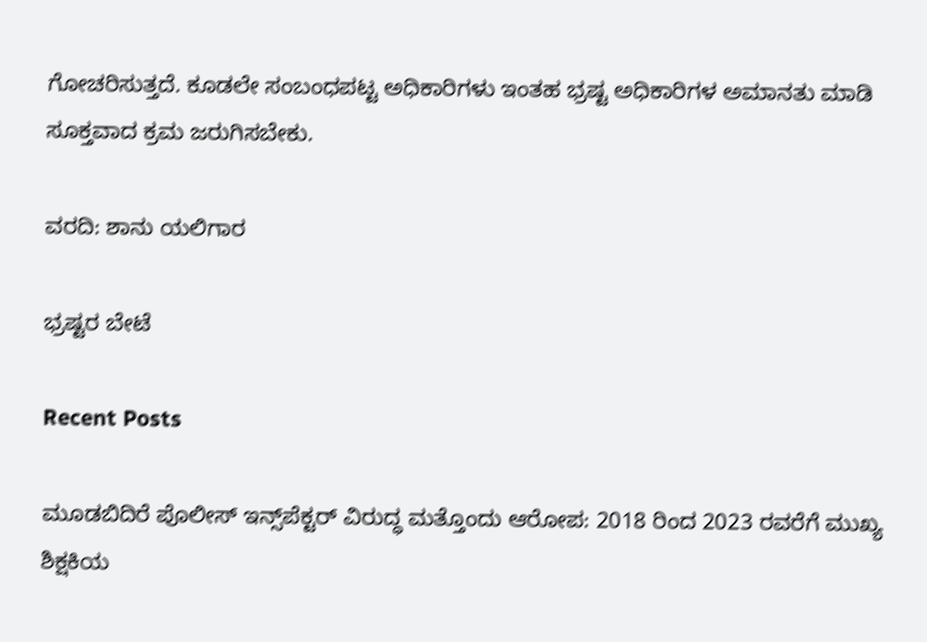ಗೋಚರಿಸುತ್ತದೆ. ಕೂಡಲೇ ಸಂಬಂಧಪಟ್ಟ ಅಧಿಕಾರಿಗಳು ಇಂತಹ ಭ್ರಷ್ಟ ಅಧಿಕಾರಿಗಳ ಅಮಾನತು ಮಾಡಿ ಸೂಕ್ತವಾದ ಕ್ರಮ ಜರುಗಿಸಬೇಕು.

ವರದಿ: ಶಾನು ಯಲಿಗಾರ

ಭ್ರಷ್ಟರ ಬೇಟೆ

Recent Posts

ಮೂಡಬಿದಿರೆ ಪೊಲೀಸ್ ಇನ್ಸ್‌ಪೆಕ್ಟರ್ ವಿರುದ್ಧ ಮತ್ತೊಂದು ಆರೋಪ: 2018 ರಿಂದ 2023 ರವರೆಗೆ ಮುಖ್ಯ ಶಿಕ್ಷಕಿಯ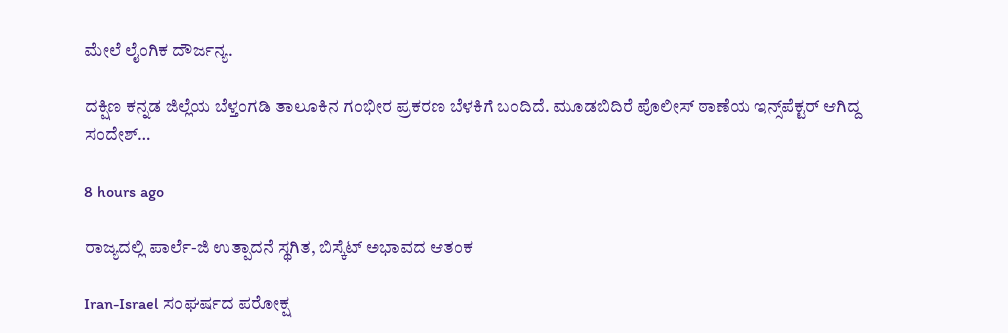ಮೇಲೆ ಲೈಂಗಿಕ ದೌರ್ಜನ್ಯ.

ದಕ್ಷಿಣ ಕನ್ನಡ ಜಿಲ್ಲೆಯ ಬೆಳ್ತಂಗಡಿ ತಾಲೂಕಿನ ಗಂಭೀರ ಪ್ರಕರಣ ಬೆಳಕಿಗೆ ಬಂದಿದೆ. ಮೂಡಬಿದಿರೆ ಪೊಲೀಸ್ ಠಾಣೆಯ ಇನ್ಸ್‌ಪೆಕ್ಟರ್ ಆಗಿದ್ದ ಸಂದೇಶ್…

8 hours ago

ರಾಜ್ಯದಲ್ಲಿ ಪಾರ್ಲೆ-ಜಿ ಉತ್ಪಾದನೆ ಸ್ಥಗಿತ, ಬಿಸ್ಕೆಟ್ ಅಭಾವದ ಆತಂಕ

Iran-Israel ಸಂಘರ್ಷದ ಪರೋಕ್ಷ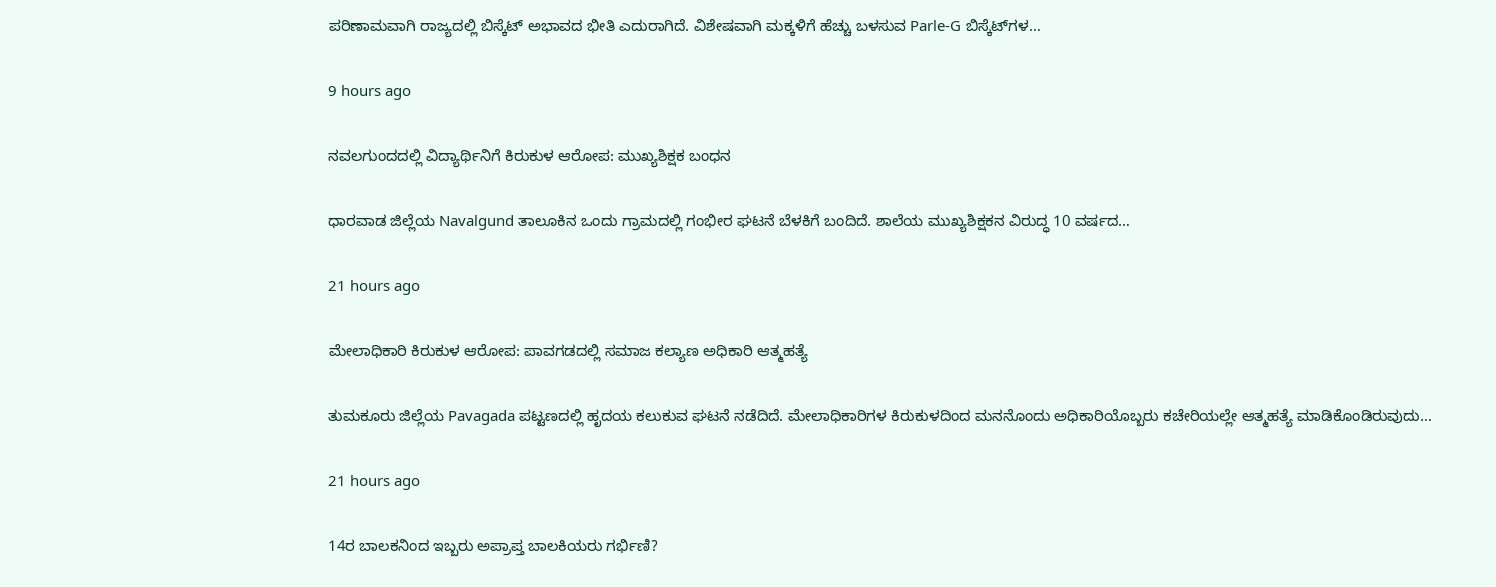ಪರಿಣಾಮವಾಗಿ ರಾಜ್ಯದಲ್ಲಿ ಬಿಸ್ಕೆಟ್ ಅಭಾವದ ಭೀತಿ ಎದುರಾಗಿದೆ. ವಿಶೇಷವಾಗಿ ಮಕ್ಕಳಿಗೆ ಹೆಚ್ಚು ಬಳಸುವ Parle-G ಬಿಸ್ಕೆಟ್‌ಗಳ…

9 hours ago

ನವಲಗುಂದದಲ್ಲಿ ವಿದ್ಯಾರ್ಥಿನಿಗೆ ಕಿರುಕುಳ ಆರೋಪ: ಮುಖ್ಯಶಿಕ್ಷಕ ಬಂಧನ

ಧಾರವಾಡ ಜಿಲ್ಲೆಯ Navalgund ತಾಲೂಕಿನ ಒಂದು ಗ್ರಾಮದಲ್ಲಿ ಗಂಭೀರ ಘಟನೆ ಬೆಳಕಿಗೆ ಬಂದಿದೆ. ಶಾಲೆಯ ಮುಖ್ಯಶಿಕ್ಷಕನ ವಿರುದ್ಧ 10 ವರ್ಷದ…

21 hours ago

ಮೇಲಾಧಿಕಾರಿ ಕಿರುಕುಳ ಆರೋಪ: ಪಾವಗಡದಲ್ಲಿ ಸಮಾಜ ಕಲ್ಯಾಣ ಅಧಿಕಾರಿ ಆತ್ಮಹತ್ಯೆ

ತುಮಕೂರು ಜಿಲ್ಲೆಯ Pavagada ಪಟ್ಟಣದಲ್ಲಿ ಹೃದಯ ಕಲುಕುವ ಘಟನೆ ನಡೆದಿದೆ. ಮೇಲಾಧಿಕಾರಿಗಳ ಕಿರುಕುಳದಿಂದ ಮನನೊಂದು ಅಧಿಕಾರಿಯೊಬ್ಬರು ಕಚೇರಿಯಲ್ಲೇ ಆತ್ಮಹತ್ಯೆ ಮಾಡಿಕೊಂಡಿರುವುದು…

21 hours ago

14ರ ಬಾಲಕನಿಂದ ಇಬ್ಬರು ಅಪ್ರಾಪ್ತ ಬಾಲಕಿಯರು ಗರ್ಭಿಣಿ?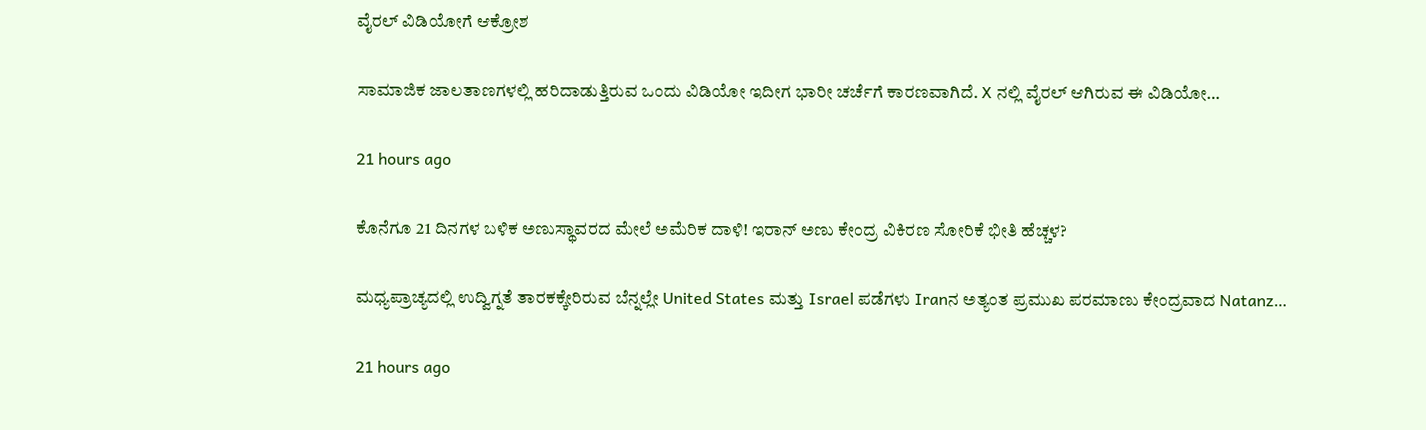ವೈರಲ್ ವಿಡಿಯೋಗೆ ಆಕ್ರೋಶ

ಸಾಮಾಜಿಕ ಜಾಲತಾಣಗಳಲ್ಲಿ ಹರಿದಾಡುತ್ತಿರುವ ಒಂದು ವಿಡಿಯೋ ಇದೀಗ ಭಾರೀ ಚರ್ಚೆಗೆ ಕಾರಣವಾಗಿದೆ. X ನಲ್ಲಿ ವೈರಲ್ ಆಗಿರುವ ಈ ವಿಡಿಯೋ…

21 hours ago

ಕೊನೆಗೂ 21 ದಿನಗಳ ಬಳಿಕ ಅಣುಸ್ಥಾವರದ ಮೇಲೆ ಅಮೆರಿಕ ದಾಳಿ! ಇರಾನ್ ಅಣು ಕೇಂದ್ರ ವಿಕಿರಣ ಸೋರಿಕೆ ಭೀತಿ ಹೆಚ್ಚಳ?

ಮಧ್ಯಪ್ರಾಚ್ಯದಲ್ಲಿ ಉದ್ವಿಗ್ನತೆ ತಾರಕಕ್ಕೇರಿರುವ ಬೆನ್ನಲ್ಲೇ United States ಮತ್ತು Israel ಪಡೆಗಳು Iranನ ಅತ್ಯಂತ ಪ್ರಮುಖ ಪರಮಾಣು ಕೇಂದ್ರವಾದ Natanz…

21 hours ago